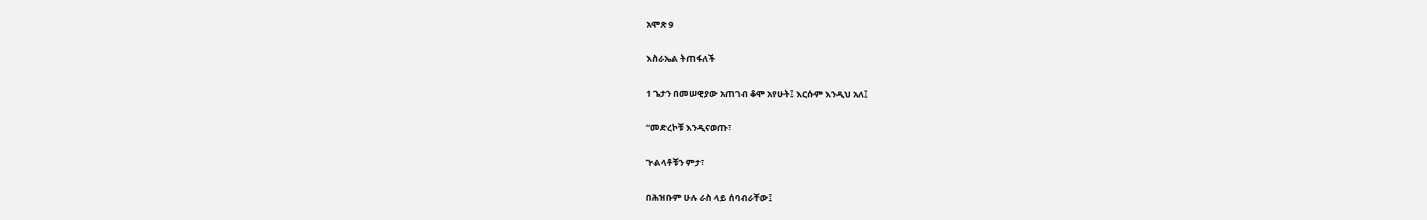አሞጽ 9

እስራኤል ትጠፋለች

1 ጌታን በመሠዊያው አጠገብ ቆሞ አየሁት፤ እርሱም እንዲህ አለ፤

“መድረኮቹ እንዲናወጡ፣

ጒልላቶቹን ምታ፣

በሕዝቡም ሁሉ ራስ ላይ ሰባብራቸው፤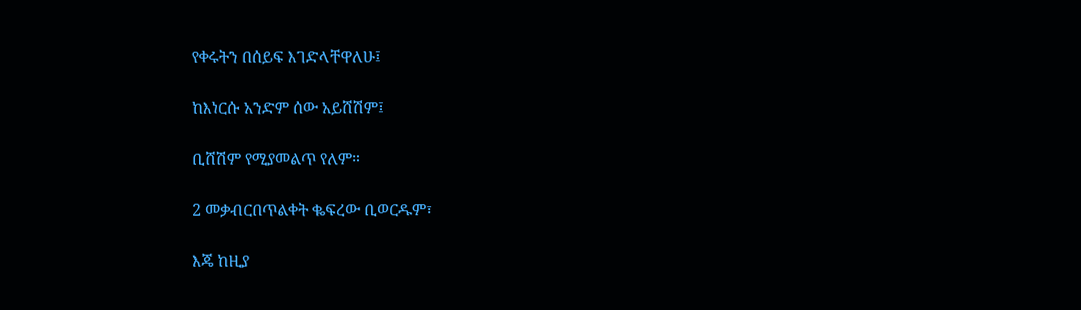የቀሩትን በሰይፍ እገድላቸዋለሁ፤

ከእነርሱ አንድም ሰው አይሸሽም፤

ቢሸሽም የሚያመልጥ የለም።

2 መቃብርበጥልቀት ቈፍረው ቢወርዱም፣

እጄ ከዚያ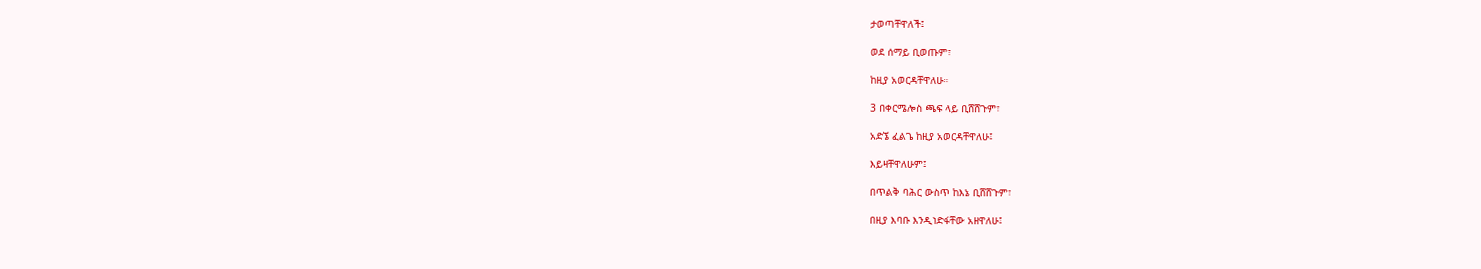ታወጣቸዋለች፤

ወደ ሰማይ ቢወጡም፣

ከዚያ አወርዳቸዋለሁ።

3 በቀርሜሎስ ጫፍ ላይ ቢሸሸጉም፣

አድኜ ፈልጌ ከዚያ አወርዳቸዋለሁ፤

እይዛቸዋለሁም፤

በጥልቅ ባሕር ውስጥ ከእኔ ቢሸሸጉም፣

በዚያ እባቡ እንዲነድፋቸው አዘዋለሁ፤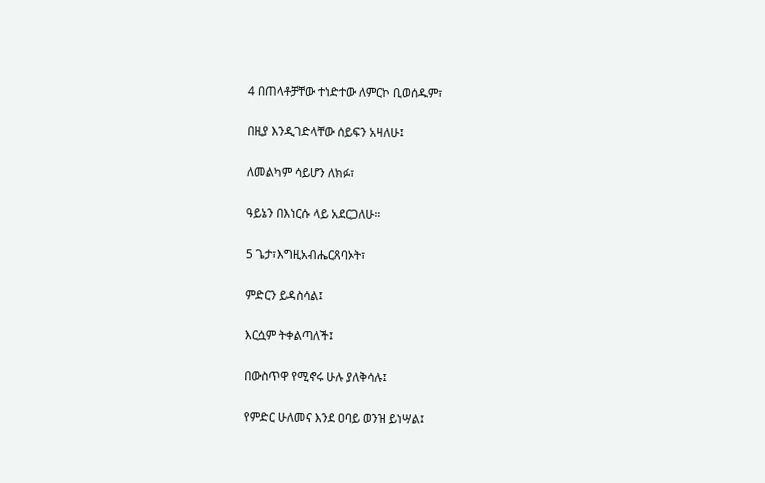4 በጠላቶቻቸው ተነድተው ለምርኮ ቢወሰዱም፣

በዚያ እንዲገድላቸው ሰይፍን አዛለሁ፤

ለመልካም ሳይሆን ለክፉ፣

ዓይኔን በእነርሱ ላይ አደርጋለሁ።

5 ጌታ፣እግዚአብሔርጸባኦት፣

ምድርን ይዳስሳል፤

እርሷም ትቀልጣለች፤

በውስጥዋ የሚኖሩ ሁሉ ያለቅሳሉ፤

የምድር ሁለመና እንደ ዐባይ ወንዝ ይነሣል፤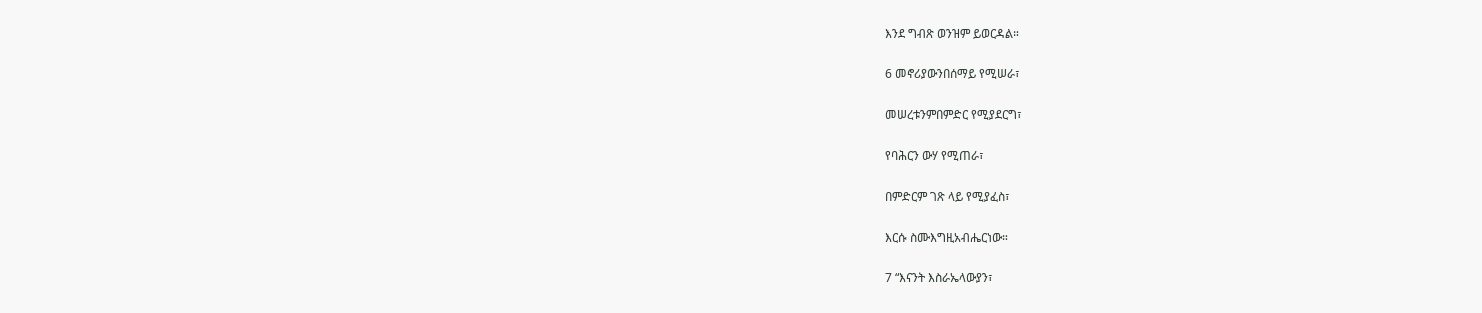እንደ ግብጽ ወንዝም ይወርዳል።

6 መኖሪያውንበሰማይ የሚሠራ፣

መሠረቱንምበምድር የሚያደርግ፣

የባሕርን ውሃ የሚጠራ፣

በምድርም ገጽ ላይ የሚያፈስ፣

እርሱ ስሙእግዚአብሔርነው።

7 “እናንት እስራኤላውያን፣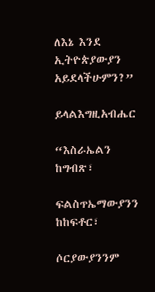ለእኔ እንደ ኢትዮጵያውያን አይደላችሁምን?”

ይላልእግዚአብሔር

“እስራኤልን ከግብጽ፣

ፍልስጥኤማውያንን ከከፍቶር፣

ሶርያውያንንም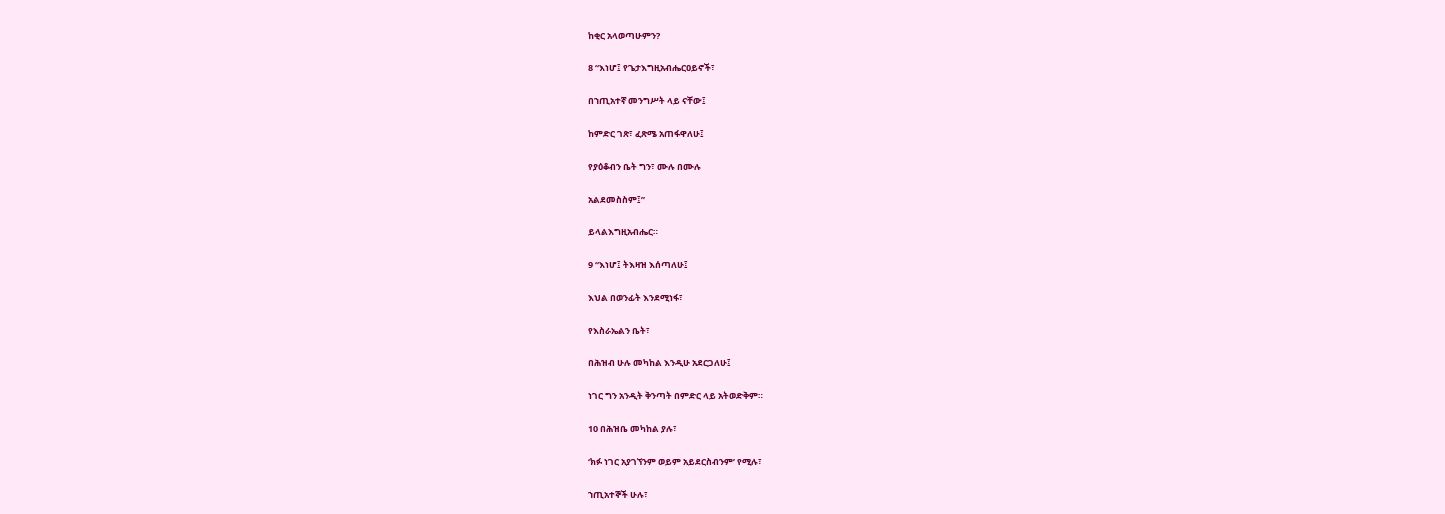ከቂር አላወጣሁምን?

8 “እነሆ፤ የጌታእግዚአብሔርዐይኖች፣

በኀጢአተኛ መንግሥት ላይ ናቸው፤

ከምድር ገጽ፣ ፈጽሜ አጠፋዋለሁ፤

የያዕቆብን ቤት ግን፣ ሙሉ በሙሉ

አልደመስስም፤”

ይላልእግዚአብሔር።

9 “እነሆ፤ ትእዛዝ እሰጣለሁ፤

እህል በወንፊት እንደሚነፋ፣

የእስራኤልን ቤት፣

በሕዝብ ሁሉ መካከል እንዲሁ አደርጋለሁ፤

ነገር ግን አንዲት ቅንጣት በምድር ላይ አትወድቅም።

10 በሕዝቤ መካከል ያሉ፣

‘ክፉ ነገር አያገኘንም ወይም አይደርስብንም’ የሚሉ፣

ኀጢአተኞች ሁሉ፣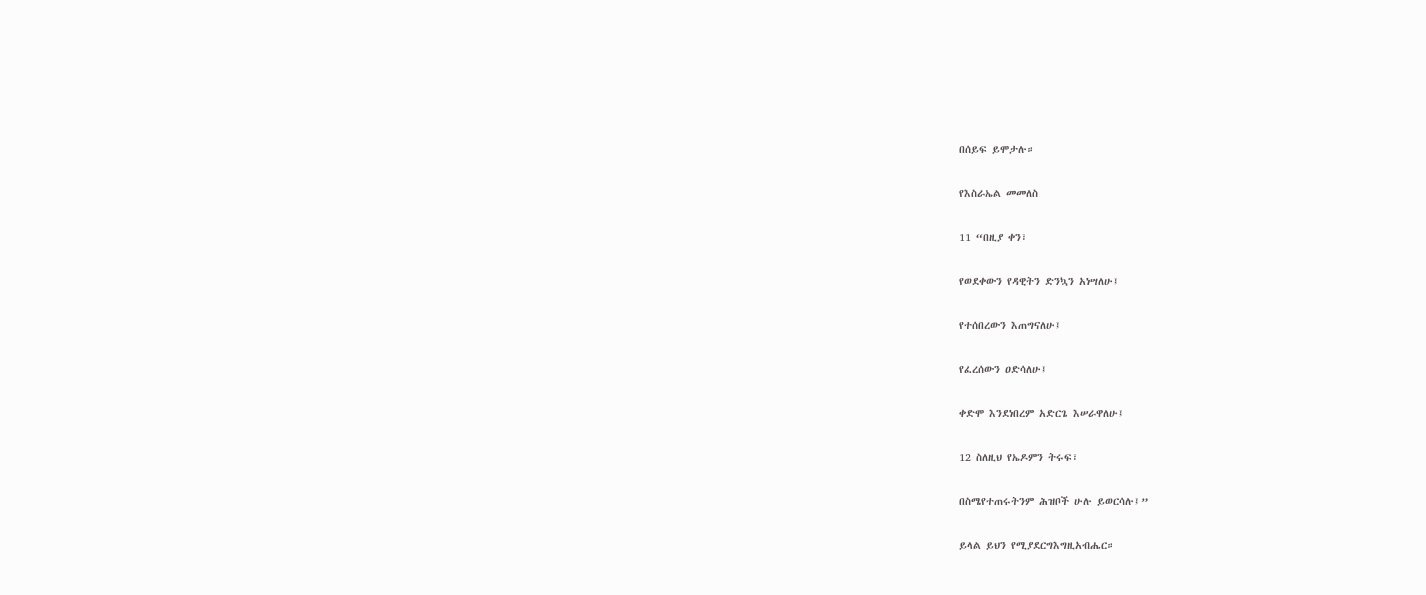በሰይፍ ይሞታሉ።

የእስራኤል መመለስ

11 “በዚያ ቀን፣

የወደቀውን የዳዊትን ድንኳን አነሣለሁ፤

የተሰበረውን እጠግናለሁ፤

የፈረሰውን ዐድሳለሁ፤

ቀድሞ እንደነበረም አድርጌ እሠራዋለሁ፤

12 ስለዚህ የኤዶምን ትሩፍ፣

በስሜየተጠሩትንም ሕዝቦች ሁሉ ይወርሳሉ፤”

ይላል ይህን የሚያደርግእግዚአብሔር።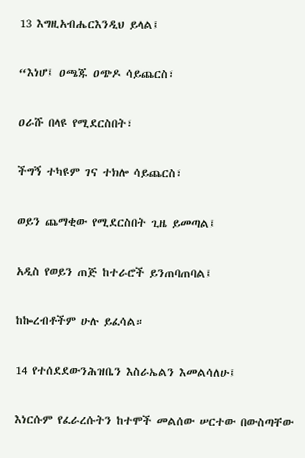13 እግዚአብሔርእንዲህ ይላል፤

“እነሆ፤ ዐጫጁ ዐጭዶ ሳይጨርስ፣

ዐራሹ በላዩ የሚደርስበት፣

ችግኝ ተካዩም ገና ተክሎ ሳይጨርስ፣

ወይን ጨማቂው የሚደርስበት ጊዜ ይመጣል፤

አዲስ የወይን ጠጅ ከተራሮች ይንጠባጠባል፤

ከኰረብቶችም ሁሉ ይፈሳል።

14 የተሰደደውንሕዝቤን እስራኤልን እመልሳለሁ፤

እነርሱም የፈራረሱትን ከተሞች መልሰው ሠርተው በውስጣቸው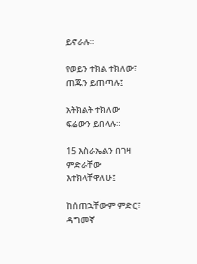ይኖራሉ።

የወይን ተክል ተክለው፣ ጠጁን ይጠጣሉ፤

አትክልት ተክለው ፍሬውን ይበላሉ።

15 እስራኤልን በገዛ ምድራቸው እተክላቸዋለሁ፤

ከሰጠኋቸውም ምድር፣ ዳግመኛ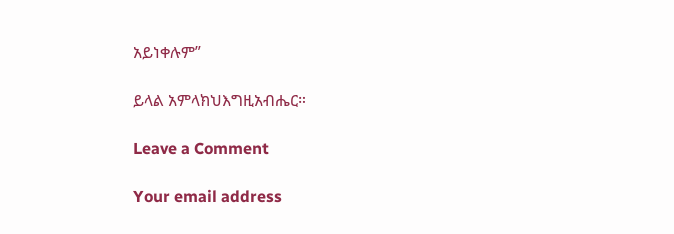አይነቀሉም”

ይላል አምላክህእግዚአብሔር።

Leave a Comment

Your email address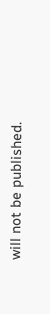will not be published.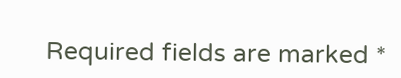Required fields are marked *